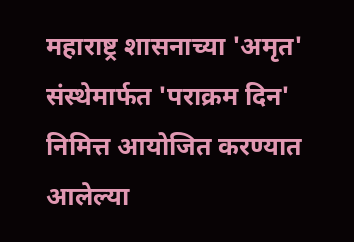महाराष्ट्र शासनाच्या 'अमृत' संस्थेमार्फत 'पराक्रम दिन' निमित्त आयोजित करण्यात आलेल्या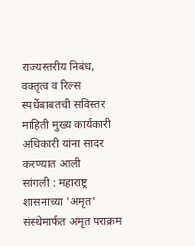राज्यस्तरीय निबंध, वक्तृत्व व रिल्स स्पर्धेबाबतची सविस्तर माहिती मुख्य कार्यकारी अधिकारी यांना सादर करण्यात आली
सांगली : महाराष्ट्र शासनाच्या 'अमृत' संस्थेमार्फत अमृत पराक्रम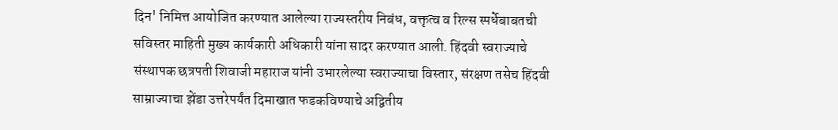दिन' निमित्त आयोजित करण्यात आलेल्या राज्यस्तरीय निबंध, वक्तृत्व व रिल्स स्पर्धेबाबतची सविस्तर माहिती मुख्य कार्यकारी अधिकारी यांना सादर करण्यात आली. हिंदवी स्वराज्याचे संस्थापक छत्रपती शिवाजी महाराज यांनी उभारलेल्या स्वराज्याचा विस्तार, संरक्षण तसेच हिंदवी साम्राज्याचा झेंडा उत्तरेपर्यंत दिमाखात फडकविण्याचे अद्वितीय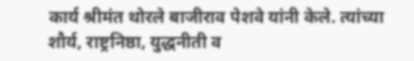कार्य श्रीमंत थोरले बाजीराव पेशवे यांनी केले. त्यांच्या शौर्य, राष्ट्रनिष्ठा, युद्धनीती व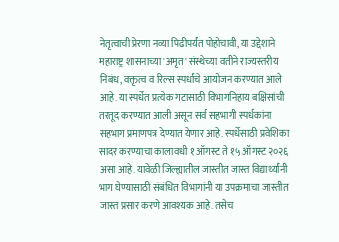नेतृत्वाची प्रेरणा नव्या पिढीपर्यंत पोहोचावी, या उद्देशाने महाराष्ट्र शासनाच्या 'अमृत' संस्थेच्या वतीने राज्यस्तरीय निबंध, वक्तृत्व व रिल्स स्पर्धांचे आयोजन करण्यात आले आहे. या स्पर्धेत प्रत्येक गटासाठी विभागनिहाय बक्षिसांची तरतूद करण्यात आली असून सर्व सहभागी स्पर्धकांना सहभाग प्रमाणपत्र देण्यात येणार आहे. स्पर्धेसाठी प्रवेशिका सादर करण्याचा कालावधी १ ऑगस्ट ते १५ ऑगस्ट २०२६ असा आहे. यावेळी जिल्ह्यातील जास्तीत जास्त विद्यार्थ्यांनी भाग घेण्यासाठी संबंधित विभागांनी या उपक्रमाचा जास्तीत जास्त प्रसार करणे आवश्यक आहे. तसेच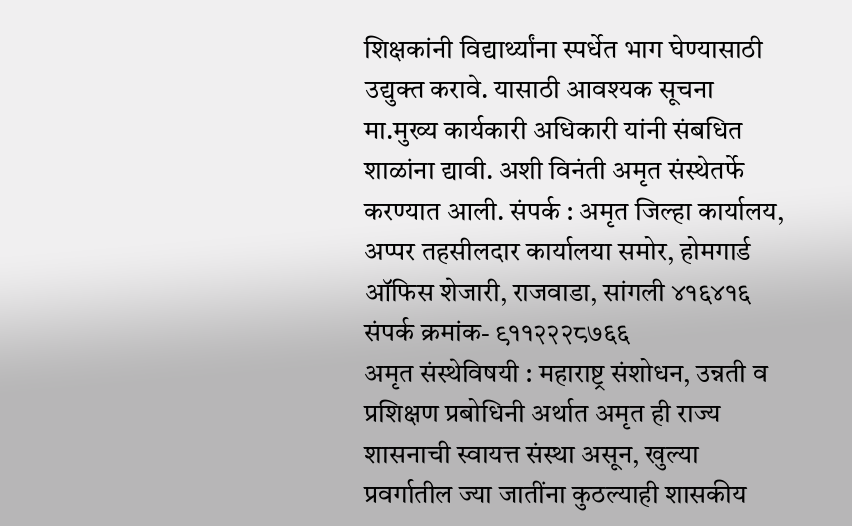शिक्षकांनी विद्यार्थ्यांना स्पर्धेत भाग घेण्यासाठी उद्युक्त करावे. यासाठी आवश्यक सूचना मा.मुख्य कार्यकारी अधिकारी यांनी संबधित शाळांना द्यावी. अशी विनंती अमृत संस्थेतर्फे करण्यात आली. संपर्क : अमृत जिल्हा कार्यालय, अप्पर तहसीलदार कार्यालया समोर, होमगार्ड ऑफिस शेजारी, राजवाडा, सांगली ४१६४१६
संपर्क क्रमांक- ९११२२२८७६६
अमृत संस्थेविषयी : महाराष्ट्र संशोधन, उन्नती व प्रशिक्षण प्रबोधिनी अर्थात अमृत ही राज्य शासनाची स्वायत्त संस्था असून, खुल्या प्रवर्गातील ज्या जातींना कुठल्याही शासकीय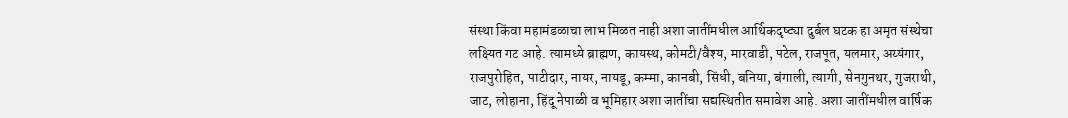संस्था किंवा महामंडळाचा लाभ मिळत नाही अशा जातींमधील आर्थिकदृष्ट्या दुर्बल घटक हा अमृत संस्थेचा लक्ष्यित गट आहे. त्यामध्ये ब्राह्मण, कायस्थ, कोमटी/वैश्य, मारवाडी, पटेल, राजपूत, यलमार, अय्यंगार, राजपुरोहित, पाटीदार, नायर, नायडू, कम्मा, कानबी, सिंधी, बनिया, बंगाली, त्यागी, सेनगुनथर, गुजराथी, जाट, लोहाना, हिंदू नेपाळी व भूमिहार अशा जातींचा सद्यस्थितीत समावेश आहे. अशा जातींमधील वार्षिक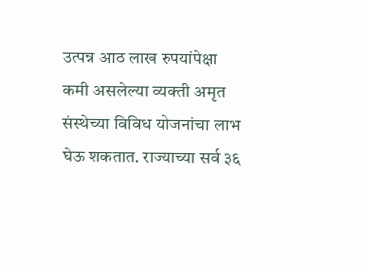उत्पन्न आठ लाख रुपयांपेक्षा कमी असलेल्या व्यक्ती अमृत संस्थेच्या विविध योजनांचा लाभ घेऊ शकतात. राज्याच्या सर्व ३६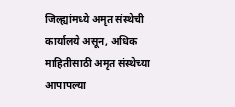जिल्ह्यांमध्ये अमृत संस्थेची कार्यालये असून, अधिक माहितीसाठी अमृत संस्थेच्या आपापल्या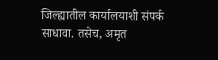जिल्ह्यातील कार्यालयाशी संपर्क साधावा. तसेच, अमृत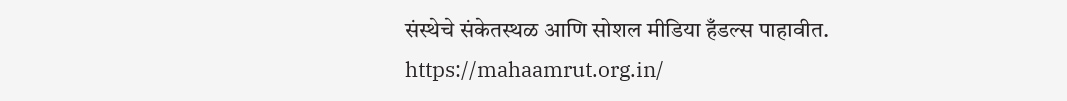संस्थेचे संकेतस्थळ आणि सोशल मीडिया हँडल्स पाहावीत.
https://mahaamrut.org.in/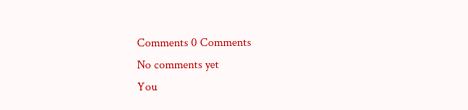Comments 0 Comments
No comments yet
You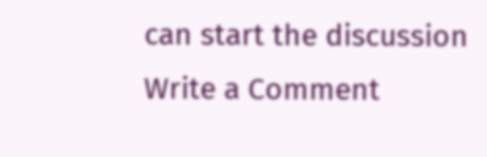can start the discussion
Write a Comment